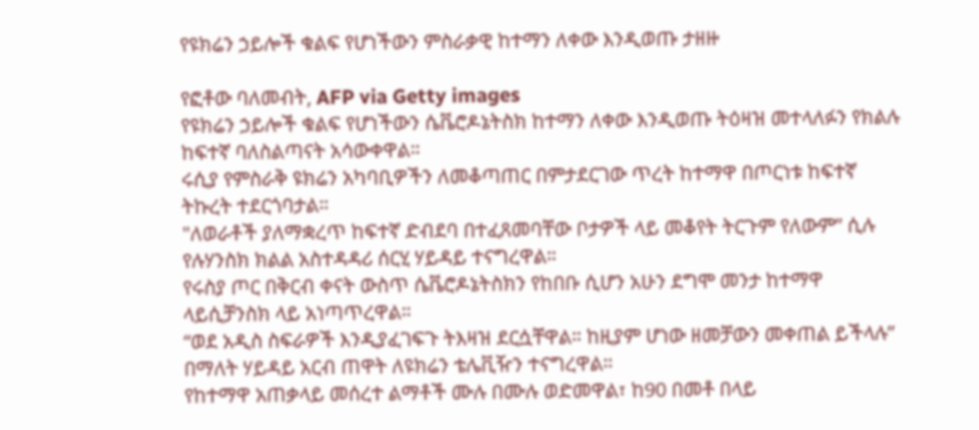የዩክሬን ኃይሎች ቁልፍ የሆነችውን ምስራቃዊ ከተማን ለቀው እንዲወጡ ታዘዙ

የፎቶው ባለመብት, AFP via Getty images
የዩክሬን ኃይሎች ቁልፍ የሆነችውን ሴቬሮዶኔትስክ ከተማን ለቀው እንዲወጡ ትዕዛዝ መተላለፉን የክልሉ ከፍተኛ ባለስልጣናት አሳውቀዋል።
ሩሲያ የምስራቅ ዩክሬን አካባቢዎችን ለመቆጣጠር በምታደርገው ጥረት ከተማዋ በጦርነቱ ከፍተኛ ትኩረት ተደርጎባታል።
"ለወራቶች ያለማቋረጥ ከፍተኛ ድብደባ በተፈጸመባቸው ቦታዎች ላይ መቆየት ትርጉም የለውም” ሲሉ የሉሃንስክ ክልል አስተዳዳሪ ሰርሂ ሃይዳይ ተናግረዋል።
የሩስያ ጦር በቅርብ ቀናት ውስጥ ሴቬሮዶኔትስክን የከበቡ ሲሆን አሁን ደግሞ መንታ ከተማዋ ላይሲቻንስክ ላይ አነጣጥረዋል።
“ወደ አዲስ ስፍራዎች እንዲያፈገፍጉ ትእዛዝ ደርሷቸዋል። ከዚያም ሆነው ዘመቻውን መቀጠል ይችላሉ” በማለት ሃይዳይ አርብ ጠዋት ለዩክሬን ቴሌቪዥን ተናግረዋል።
የከተማዋ አጠቃላይ መሰረተ ልማቶች ሙሉ በሙሉ ወድመዋል፣ ከ90 በመቶ በላይ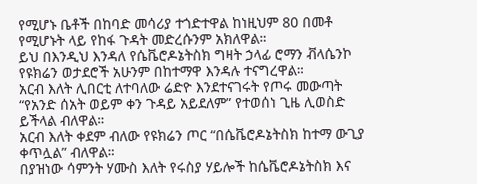የሚሆኑ ቤቶች በከባድ መሳሪያ ተጎድተዋል ከነዚህም 80 በመቶ የሚሆኑት ላይ የከፋ ጉዳት መድረሱንም አክለዋል።
ይህ በእንዲህ እንዳለ የሴቬሮዶኔትስክ ግዛት ኃላፊ ሮማን ቭላሴንኮ የዩክሬን ወታደሮች አሁንም በከተማዋ እንዳሉ ተናግረዋል።
አርብ እለት ሊበርቲ ለተባለው ሬድዮ እንደተናገሩት የጦሩ መውጣት “የአንድ ሰአት ወይም ቀን ጉዳይ አይደለም” የተወሰነ ጊዜ ሊወስድ ይችላል ብለዋል።
አርብ እለት ቀደም ብለው የዩክሬን ጦር “በሴቬሮዶኔትስክ ከተማ ውጊያ ቀጥሏል” ብለዋል።
በያዝነው ሳምንት ሃሙስ እለት የሩስያ ሃይሎች ከሴቬሮዶኔትስክ እና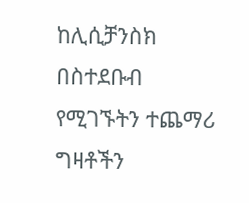ከሊሲቻንስክ በስተደቡብ የሚገኙትን ተጨማሪ ግዛቶችን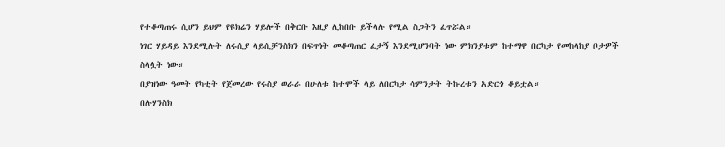የተቆጣጠሩ ሲሆን ይህም የዩክሬን ሃይሎች በቅርቡ እዚያ ሊከበቡ ይችላሉ የሚል ስጋትን ፈጥሯል።
ነገር ሃይዳይ እንደሚሉት ለሩሲያ ላይሲቻንስክን በፍጥነት መቆጣጠር ፈታኝ እንደሚሆንባት ነው ምክንያቱም ከተማዋ በርካታ የመከላከያ ቦታዎች ስላሏት ነው።
በያዝነው ዓመት የካቲት የጀመረው የሩስያ ወራራ በሁለቱ ከተሞች ላይ ለበርካታ ሳምንታት ትኩረቱን አድርጎ ቆይቷል።
በሉሃንስክ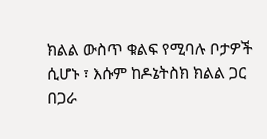ክልል ውስጥ ቁልፍ የሚባሉ ቦታዎች ሲሆኑ ፣ እሱም ከዶኔትስክ ክልል ጋር በጋራ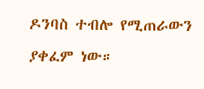ዶንባስ ተብሎ የሚጠራውን ያቀፈም ነው።